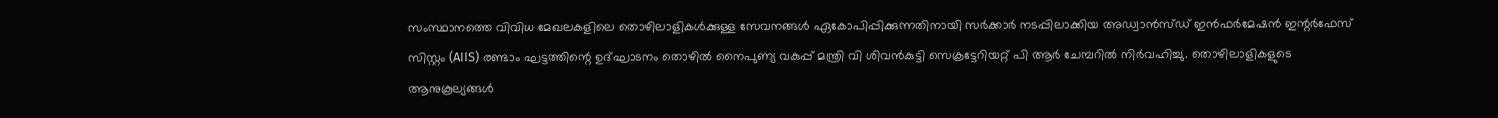സംസ്ഥാനത്തെ വിവിധ മേഖലകളിലെ തൊഴിലാളികൾക്കുള്ള സേവനങ്ങൾ ഏകോപിപ്പിക്കുന്നതിനായി സർക്കാർ നടപ്പിലാക്കിയ അഡ്വാൻസ്ഡ് ഇൻഫർമേഷൻ ഇന്റർഫേസ് സിസ്റ്റം (AIIS) രണ്ടാം ഘട്ടത്തിന്റെ ഉദ്ഘാടനം തൊഴിൽ നൈപുണ്യ വകുപ്പ് മന്ത്രി വി ശിവൻകുട്ടി സെക്രട്ടേറിയറ്റ് പി ആർ ചേമ്പറിൽ നിർവഹിച്ചു. തൊഴിലാളികളുടെ ആനുകൂല്യങ്ങൾ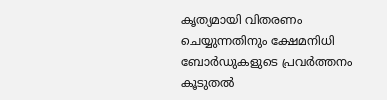കൃത്യമായി വിതരണം ചെയ്യുന്നതിനും ക്ഷേമനിധി ബോർഡുകളുടെ പ്രവർത്തനം കൂടുതൽ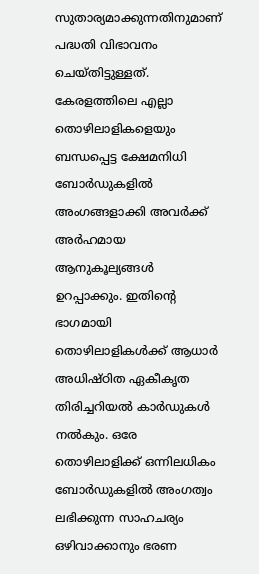സുതാര്യമാക്കുന്നതിനുമാണ് പദ്ധതി വിഭാവനം ചെയ്തിട്ടുള്ളത്.
കേരളത്തിലെ എല്ലാ തൊഴിലാളികളെയും ബന്ധപ്പെട്ട ക്ഷേമനിധി ബോർഡുകളിൽ അംഗങ്ങളാക്കി അവർക്ക് അർഹമായ ആനുകൂല്യങ്ങൾ ഉറപ്പാക്കും. ഇതിന്റെ ഭാഗമായി തൊഴിലാളികൾക്ക് ആധാർ അധിഷ്ഠിത ഏകീകൃത തിരിച്ചറിയൽ കാർഡുകൾ നൽകും. ഒരേ തൊഴിലാളിക്ക് ഒന്നിലധികം ബോർഡുകളിൽ അംഗത്വം ലഭിക്കുന്ന സാഹചര്യം ഒഴിവാക്കാനും ഭരണ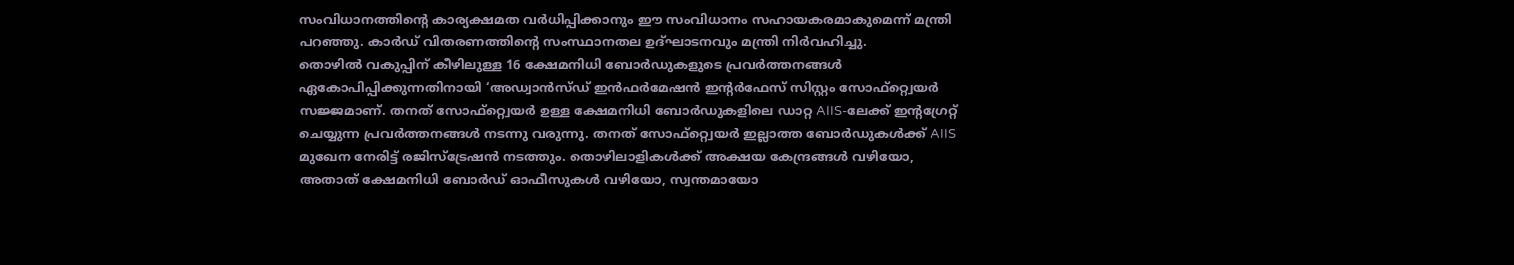സംവിധാനത്തിന്റെ കാര്യക്ഷമത വർധിപ്പിക്കാനും ഈ സംവിധാനം സഹായകരമാകുമെന്ന് മന്ത്രി പറഞ്ഞു. കാർഡ് വിതരണത്തിന്റെ സംസ്ഥാനതല ഉദ്ഘാടനവും മന്ത്രി നിർവഹിച്ചു.
തൊഴിൽ വകുപ്പിന് കീഴിലുള്ള 16 ക്ഷേമനിധി ബോർഡുകളുടെ പ്രവർത്തനങ്ങൾ ഏകോപിപ്പിക്കുന്നതിനായി ‘അഡ്വാൻസ്ഡ് ഇൻഫർമേഷൻ ഇന്റർഫേസ് സിസ്റ്റം സോഫ്റ്റ്വെയർ സജ്ജമാണ്. തനത് സോഫ്റ്റ്വെയർ ഉള്ള ക്ഷേമനിധി ബോർഡുകളിലെ ഡാറ്റ AIIS-ലേക്ക് ഇന്റഗ്രേറ്റ് ചെയ്യുന്ന പ്രവർത്തനങ്ങൾ നടന്നു വരുന്നു. തനത് സോഫ്റ്റ്വെയർ ഇല്ലാത്ത ബോർഡുകൾക്ക് AIIS മുഖേന നേരിട്ട് രജിസ്ട്രേഷൻ നടത്തും. തൊഴിലാളികൾക്ക് അക്ഷയ കേന്ദ്രങ്ങൾ വഴിയോ, അതാത് ക്ഷേമനിധി ബോർഡ് ഓഫീസുകൾ വഴിയോ, സ്വന്തമായോ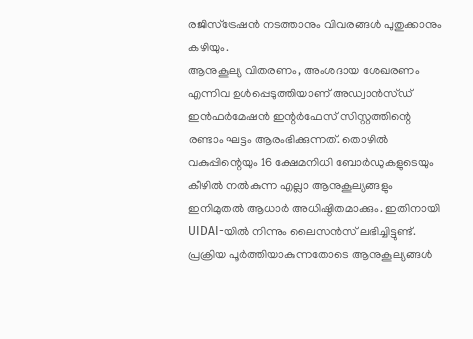രജിസ്ട്രേഷൻ നടത്താനും വിവരങ്ങൾ പുതുക്കാനും കഴിയും.
ആനുകൂല്യ വിതരണം, അംശദായ ശേഖരണം എന്നിവ ഉൾപ്പെടുത്തിയാണ് അഡ്വാൻസ്ഡ് ഇൻഫർമേഷൻ ഇന്റർഫേസ് സിസ്റ്റത്തിന്റെ രണ്ടാം ഘട്ടം ആരംഭിക്കുന്നത്. തൊഴിൽ വകുപ്പിന്റെയും 16 ക്ഷേമനിധി ബോർഡുകളുടെയും കീഴിൽ നൽകുന്ന എല്ലാ ആനുകൂല്യങ്ങളും ഇനിമുതൽ ആധാർ അധിഷ്ഠിതമാക്കും. ഇതിനായി UIDAI-യിൽ നിന്നും ലൈസൻസ് ലഭിച്ചിട്ടുണ്ട്. പ്രക്രിയ പൂർത്തിയാകുന്നതോടെ ആനുകൂല്യങ്ങൾ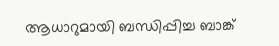ആധാറുമായി ബന്ധിപ്പിച്ച ബാങ്ക്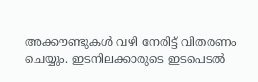അക്കൗണ്ടുകൾ വഴി നേരിട്ട് വിതരണം ചെയ്യും. ഇടനിലക്കാരുടെ ഇടപെടൽ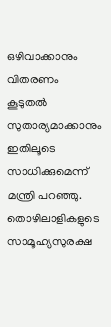ഒഴിവാക്കാനും വിതരണം കൂടുതൽ സുതാര്യമാക്കാനും ഇതിലൂടെ സാധിക്കുമെന്ന് മന്ത്രി പറഞ്ഞു. തൊഴിലാളികളുടെ സാമൂഹ്യസുരക്ഷ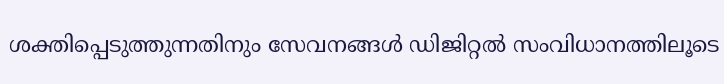ശക്തിപ്പെടുത്തുന്നതിനും സേവനങ്ങൾ ഡിജിറ്റൽ സംവിധാനത്തിലൂടെ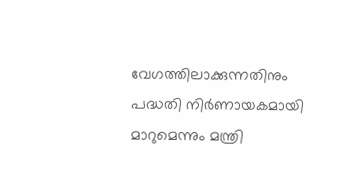വേഗത്തിലാക്കുന്നതിനും പദ്ധതി നിർണായകമായി മാറുമെന്നും മന്ത്രി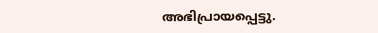അഭിപ്രായപ്പെട്ടു.